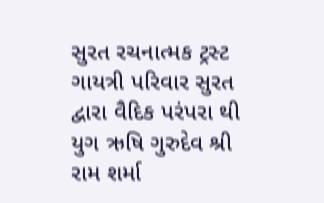સુરત રચનાત્મક ટ્રસ્ટ ગાયત્રી પરિવાર સુરત દ્વારા વૈદિક પરંપરા થી યુગ ઋષિ ગુરુદેવ શ્રી રામ શર્મા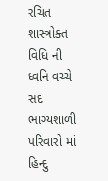રચિત શાસ્ત્રોક્ત વિધિ ની ધ્વનિ વચ્ચે સદ ભાગ્યશાળી પરિવારો માં હિન્દુ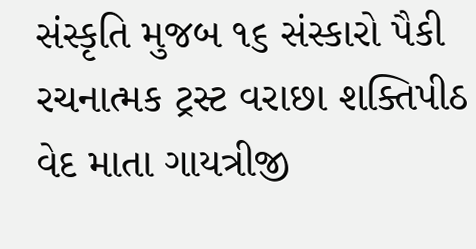સંસ્કૃતિ મુજબ ૧૬ સંસ્કારો પૈકી રચનાત્મક ટ્રસ્ટ વરાછા શક્તિપીઠ વેદ માતા ગાયત્રીજી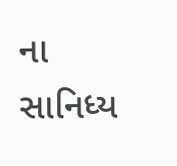ના સાનિધ્ય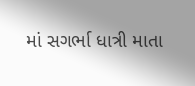માં સગર્ભા ધાત્રી માતા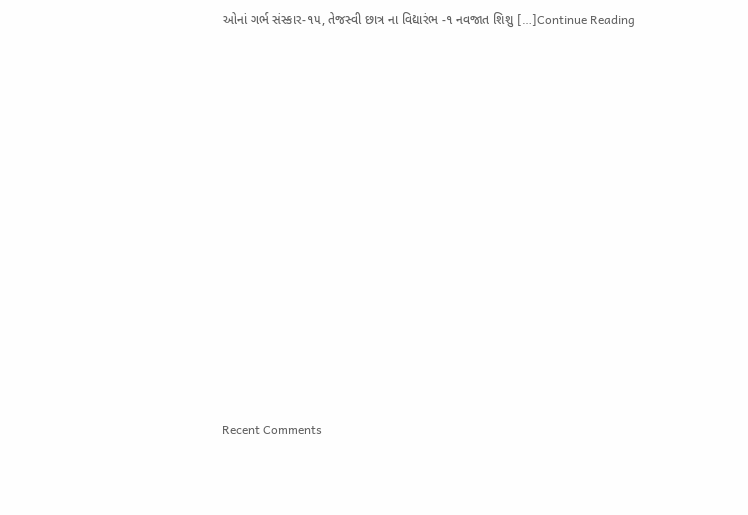ઓનાં ગર્ભ સંસ્કાર-૧૫, તેજસ્વી છાત્ર ના વિદ્યારંભ -૧ નવજાત શિશુ […]Continue Reading


















Recent Comments